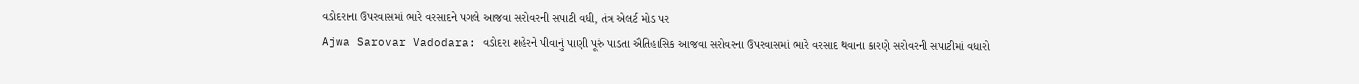વડોદરાના ઉપરવાસમાં ભારે વરસાદને પગલે આજવા સરોવરની સપાટી વધી, તંત્ર એલર્ટ મોડ પર
Ajwa Sarovar Vadodara: વડોદરા શહેરને પીવાનું પાણી પૂરું પાડતા ઐતિહાસિક આજવા સરોવરના ઉપરવાસમાં ભારે વરસાદ થવાના કારણે સરોવરની સપાટીમાં વધારો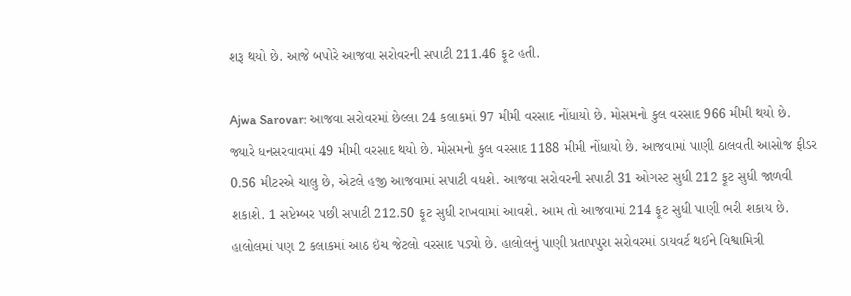શરૂ થયો છે. આજે બપોરે આજવા સરોવરની સપાટી 211.46 ફૂટ હતી.

Ajwa Sarovar: આજવા સરોવરમાં છેલ્લા 24 કલાકમાં 97 મીમી વરસાદ નોંધાયો છે. મોસમનો કુલ વરસાદ 966 મીમી થયો છે. જ્યારે ધનસરવાવમાં 49 મીમી વરસાદ થયો છે. મોસમનો કુલ વરસાદ 1188 મીમી નોંધાયો છે. આજવામાં પાણી ઠાલવતી આસોજ ફીડર 0.56 મીટરએ ચાલુ છે, એટલે હજી આજવામાં સપાટી વધશે. આજવા સરોવરની સપાટી 31 ઓગસ્ટ સુધી 212 ફૂટ સુધી જાળવી શકાશે. 1 સપ્ટેમ્બર પછી સપાટી 212.50 ફૂટ સુધી રાખવામાં આવશે. આમ તો આજવામાં 214 ફૂટ સુધી પાણી ભરી શકાય છે.
હાલોલમાં પણ 2 કલાકમાં આઠ ઇંચ જેટલો વરસાદ પડ્યો છે. હાલોલનું પાણી પ્રતાપપુરા સરોવરમાં ડાયવર્ટ થઈને વિશ્વામિત્રી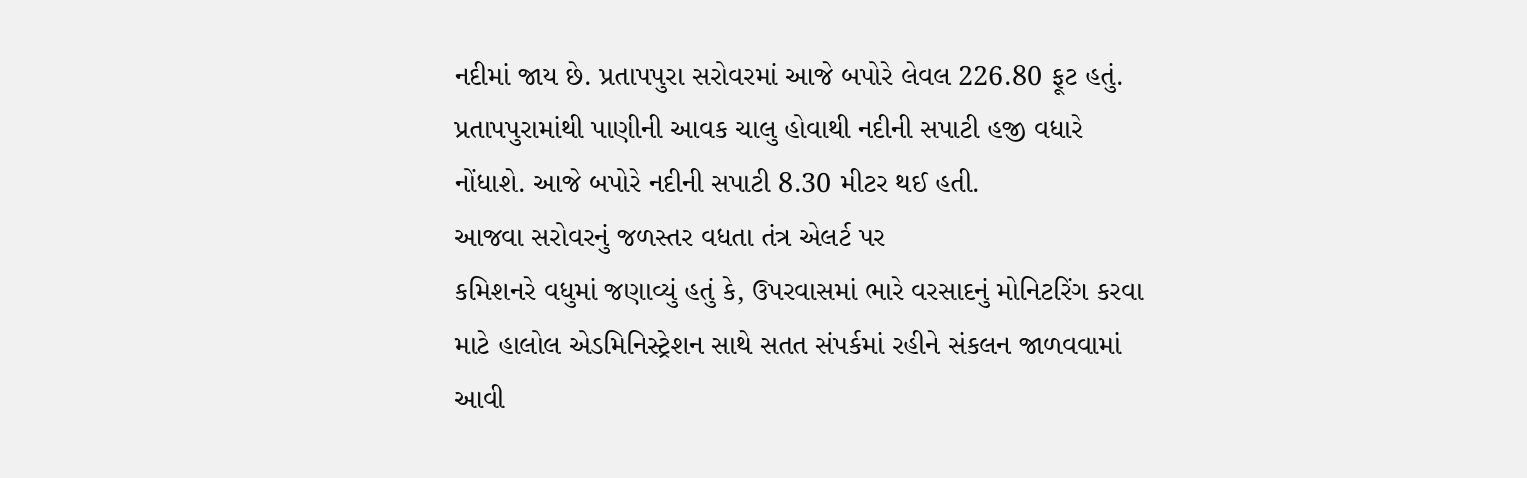નદીમાં જાય છે. પ્રતાપપુરા સરોવરમાં આજે બપોરે લેવલ 226.80 ફૂટ હતું. પ્રતાપપુરામાંથી પાણીની આવક ચાલુ હોવાથી નદીની સપાટી હજી વધારે નોંધાશે. આજે બપોરે નદીની સપાટી 8.30 મીટર થઈ હતી.
આજવા સરોવરનું જળસ્તર વધતા તંત્ર એલર્ટ પર
કમિશનરે વધુમાં જણાવ્યું હતું કે, ઉપરવાસમાં ભારે વરસાદનું મોનિટરિંગ કરવા માટે હાલોલ એડમિનિસ્ટ્રેશન સાથે સતત સંપર્કમાં રહીને સંકલન જાળવવામાં આવી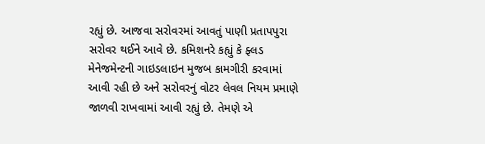રહ્યું છે. આજવા સરોવરમાં આવતું પાણી પ્રતાપપુરા સરોવર થઈને આવે છે. કમિશનરે કહ્યું કે ફ્લડ મેનેજમેન્ટની ગાઇડલાઇન મુજબ કામગીરી કરવામાં આવી રહી છે અને સરોવરનું વોટર લેવલ નિયમ પ્રમાણે જાળવી રાખવામાં આવી રહ્યું છે. તેમણે એ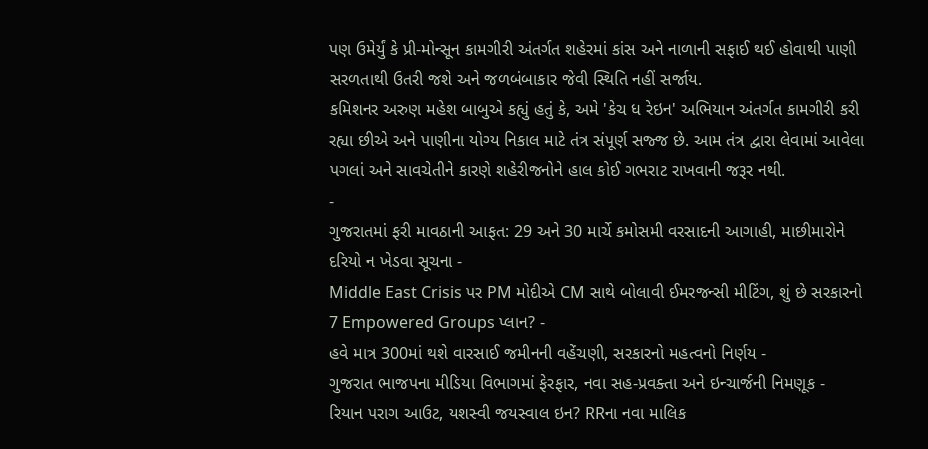પણ ઉમેર્યું કે પ્રી-મોન્સૂન કામગીરી અંતર્ગત શહેરમાં કાંસ અને નાળાની સફાઈ થઈ હોવાથી પાણી સરળતાથી ઉતરી જશે અને જળબંબાકાર જેવી સ્થિતિ નહીં સર્જાય.
કમિશનર અરુણ મહેશ બાબુએ કહ્યું હતું કે, અમે 'કેચ ધ રેઇન' અભિયાન અંતર્ગત કામગીરી કરી રહ્યા છીએ અને પાણીના યોગ્ય નિકાલ માટે તંત્ર સંપૂર્ણ સજ્જ છે. આમ તંત્ર દ્વારા લેવામાં આવેલા પગલાં અને સાવચેતીને કારણે શહેરીજનોને હાલ કોઈ ગભરાટ રાખવાની જરૂર નથી.
-
ગુજરાતમાં ફરી માવઠાની આફત: 29 અને 30 માર્ચે કમોસમી વરસાદની આગાહી, માછીમારોને દરિયો ન ખેડવા સૂચના -
Middle East Crisis પર PM મોદીએ CM સાથે બોલાવી ઈમરજન્સી મીટિંગ, શું છે સરકારનો 7 Empowered Groups પ્લાન? -
હવે માત્ર 300માં થશે વારસાઈ જમીનની વહેંચણી, સરકારનો મહત્વનો નિર્ણય -
ગુજરાત ભાજપના મીડિયા વિભાગમાં ફેરફાર, નવા સહ-પ્રવક્તા અને ઇન્ચાર્જની નિમણૂક -
રિયાન પરાગ આઉટ, યશસ્વી જયસ્વાલ ઇન? RRના નવા માલિક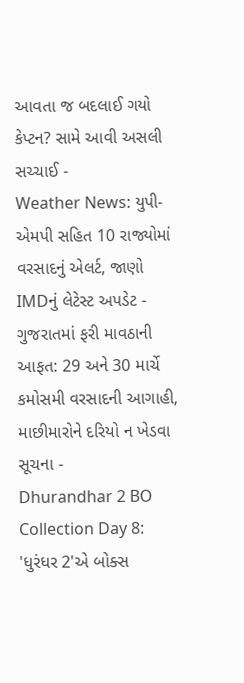આવતા જ બદલાઈ ગયો કેપ્ટન? સામે આવી અસલી સચ્ચાઈ -
Weather News: યુપી-એમપી સહિત 10 રાજ્યોમાં વરસાદનું એલર્ટ, જાણો IMDનું લેટેસ્ટ અપડેટ -
ગુજરાતમાં ફરી માવઠાની આફત: 29 અને 30 માર્ચે કમોસમી વરસાદની આગાહી, માછીમારોને દરિયો ન ખેડવા સૂચના -
Dhurandhar 2 BO Collection Day 8: 'ધુરંધર 2'એ બોક્સ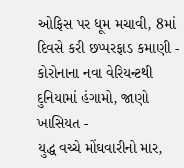ઓફિસ પર ધૂમ મચાવી, 8માં દિવસે કરી છપ્પરફાડ કમાણી -
કોરોનાના નવા વેરિયન્ટથી દુનિયામાં હંગામો, જાણો ખાસિયત -
યુદ્ધ વચ્ચે મોંઘવારીનો માર,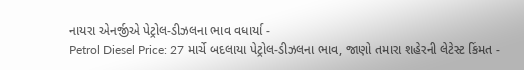નાયરા એનર્જીએ પેટ્રોલ-ડીઝલના ભાવ વધાર્યા -
Petrol Diesel Price: 27 માર્ચે બદલાયા પેટ્રોલ-ડીઝલના ભાવ, જાણો તમારા શહેરની લેટેસ્ટ કિંમત -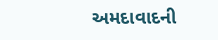અમદાવાદની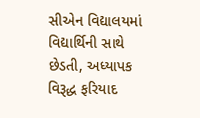સીએન વિદ્યાલયમાં વિદ્યાર્થિની સાથે છેડતી, અધ્યાપક વિરૂદ્ધ ફરિયાદ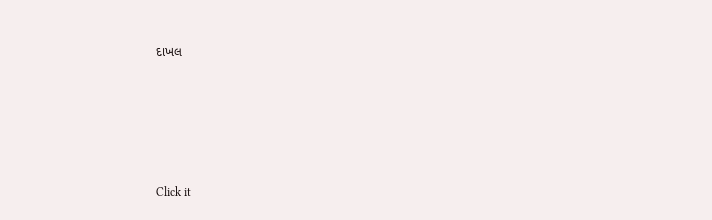દાખલ








Click it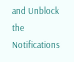and Unblock the Notifications